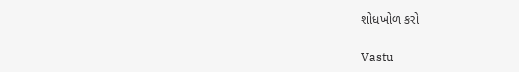શોધખોળ કરો

Vastu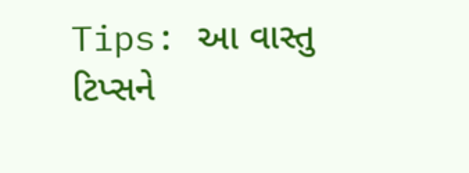Tips: આ વાસ્તુ ટિપ્સને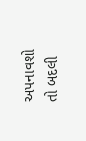અપનાવશો તો બદલી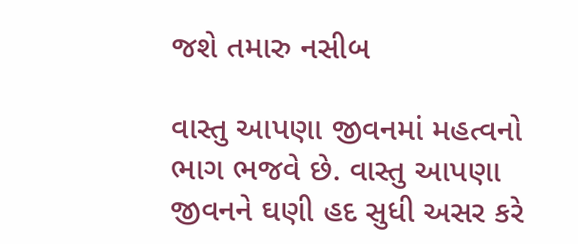જશે તમારુ નસીબ

વાસ્તુ આપણા જીવનમાં મહત્વનો ભાગ ભજવે છે. વાસ્તુ આપણા જીવનને ઘણી હદ સુધી અસર કરે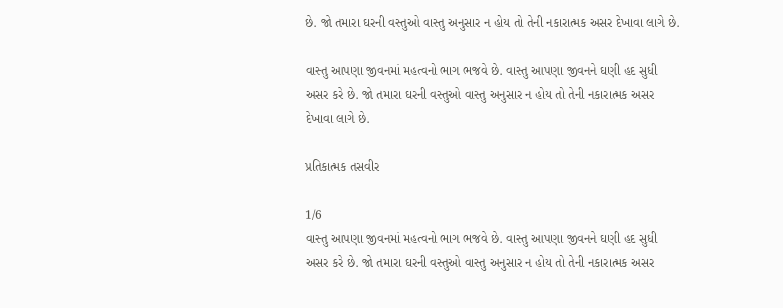છે. જો તમારા ઘરની વસ્તુઓ વાસ્તુ અનુસાર ન હોય તો તેની નકારાત્મક અસર દેખાવા લાગે છે.

વાસ્તુ આપણા જીવનમાં મહત્વનો ભાગ ભજવે છે. વાસ્તુ આપણા જીવનને ઘણી હદ સુધી અસર કરે છે. જો તમારા ઘરની વસ્તુઓ વાસ્તુ અનુસાર ન હોય તો તેની નકારાત્મક અસર દેખાવા લાગે છે.

પ્રતિકાત્મક તસવીર

1/6
વાસ્તુ આપણા જીવનમાં મહત્વનો ભાગ ભજવે છે. વાસ્તુ આપણા જીવનને ઘણી હદ સુધી અસર કરે છે. જો તમારા ઘરની વસ્તુઓ વાસ્તુ અનુસાર ન હોય તો તેની નકારાત્મક અસર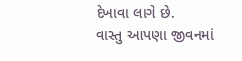દેખાવા લાગે છે.
વાસ્તુ આપણા જીવનમાં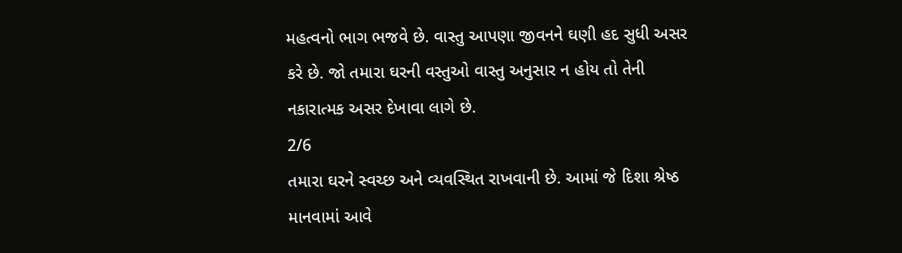મહત્વનો ભાગ ભજવે છે. વાસ્તુ આપણા જીવનને ઘણી હદ સુધી અસર કરે છે. જો તમારા ઘરની વસ્તુઓ વાસ્તુ અનુસાર ન હોય તો તેની નકારાત્મક અસર દેખાવા લાગે છે.
2/6
તમારા ઘરને સ્વચ્છ અને વ્યવસ્થિત રાખવાની છે. આમાં જે દિશા શ્રેષ્ઠ માનવામાં આવે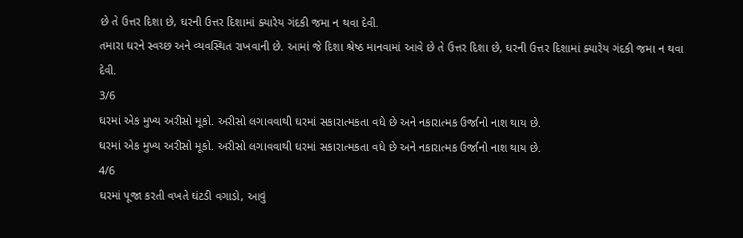છે તે ઉત્તર દિશા છે, ઘરની ઉત્તર દિશામાં ક્યારેય ગંદકી જમા ન થવા દેવી.
તમારા ઘરને સ્વચ્છ અને વ્યવસ્થિત રાખવાની છે. આમાં જે દિશા શ્રેષ્ઠ માનવામાં આવે છે તે ઉત્તર દિશા છે, ઘરની ઉત્તર દિશામાં ક્યારેય ગંદકી જમા ન થવા દેવી.
3/6
ઘરમાં એક મુખ્ય અરીસો મૂકો. અરીસો લગાવવાથી ઘરમાં સકારાત્મકતા વધે છે અને નકારાત્મક ઉર્જાનો નાશ થાય છે.
ઘરમાં એક મુખ્ય અરીસો મૂકો. અરીસો લગાવવાથી ઘરમાં સકારાત્મકતા વધે છે અને નકારાત્મક ઉર્જાનો નાશ થાય છે.
4/6
ઘરમાં પૂજા કરતી વખતે ઘંટડી વગાડો, આવું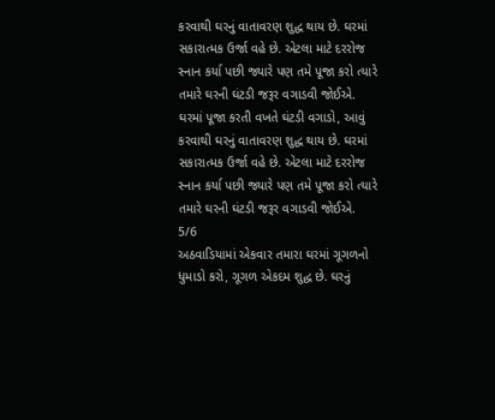કરવાથી ઘરનું વાતાવરણ શુદ્ધ થાય છે. ઘરમાં સકારાત્મક ઉર્જા વહે છે. એટલા માટે દરરોજ સ્નાન કર્યા પછી જ્યારે પણ તમે પૂજા કરો ત્યારે તમારે ઘરની ઘંટડી જરૂર વગાડવી જોઈએ.
ઘરમાં પૂજા કરતી વખતે ઘંટડી વગાડો, આવું કરવાથી ઘરનું વાતાવરણ શુદ્ધ થાય છે. ઘરમાં સકારાત્મક ઉર્જા વહે છે. એટલા માટે દરરોજ સ્નાન કર્યા પછી જ્યારે પણ તમે પૂજા કરો ત્યારે તમારે ઘરની ઘંટડી જરૂર વગાડવી જોઈએ.
5/6
અઠવાડિયામાં એકવાર તમારા ઘરમાં ગૂગળનો ધુમાડો કરો, ગૂગળ એકદમ શુદ્ધ છે. ઘરનું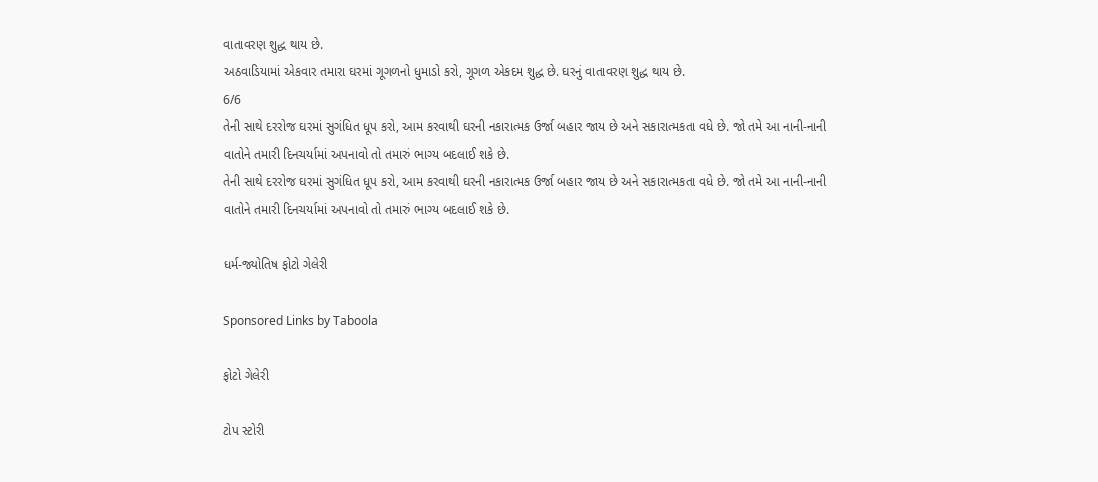વાતાવરણ શુદ્ધ થાય છે.
અઠવાડિયામાં એકવાર તમારા ઘરમાં ગૂગળનો ધુમાડો કરો, ગૂગળ એકદમ શુદ્ધ છે. ઘરનું વાતાવરણ શુદ્ધ થાય છે.
6/6
તેની સાથે દરરોજ ઘરમાં સુગંધિત ધૂપ કરો, આમ કરવાથી ઘરની નકારાત્મક ઉર્જા બહાર જાય છે અને સકારાત્મકતા વધે છે. જો તમે આ નાની-નાની વાતોને તમારી દિનચર્યામાં અપનાવો તો તમારું ભાગ્ય બદલાઈ શકે છે.
તેની સાથે દરરોજ ઘરમાં સુગંધિત ધૂપ કરો, આમ કરવાથી ઘરની નકારાત્મક ઉર્જા બહાર જાય છે અને સકારાત્મકતા વધે છે. જો તમે આ નાની-નાની વાતોને તમારી દિનચર્યામાં અપનાવો તો તમારું ભાગ્ય બદલાઈ શકે છે.

ધર્મ-જ્યોતિષ ફોટો ગેલેરી

Sponsored Links by Taboola

ફોટો ગેલેરી

ટોપ સ્ટોરી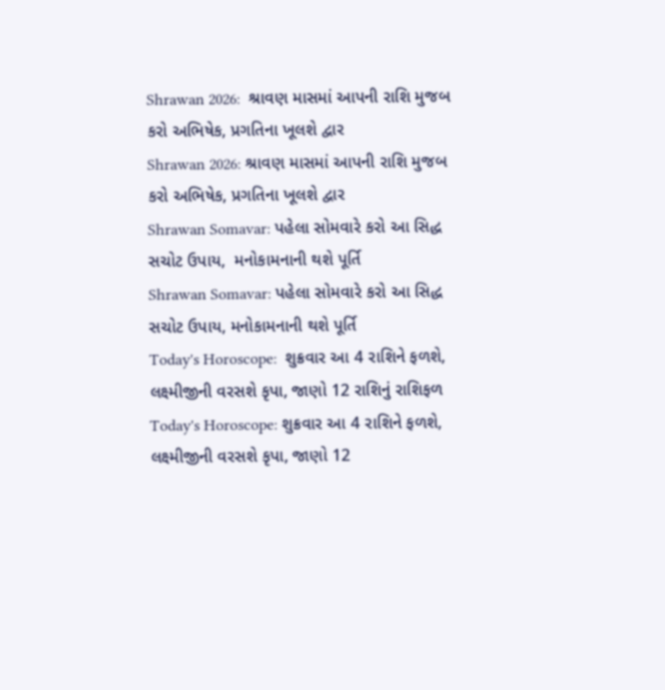Shrawan 2026:  શ્રાવણ માસમાં આપની રાશિ મુજબ કરો અભિષેક, પ્રગતિના ખૂલશે દ્વાર
Shrawan 2026: શ્રાવણ માસમાં આપની રાશિ મુજબ કરો અભિષેક, પ્રગતિના ખૂલશે દ્વાર
Shrawan Somavar: પહેલા સોમવારે કરો આ સિદ્ધ સચોટ ઉપાય,  મનોકામનાની થશે પૂર્તિ
Shrawan Somavar: પહેલા સોમવારે કરો આ સિદ્ધ સચોટ ઉપાય, મનોકામનાની થશે પૂર્તિ
Today's Horoscope:  શુક્રવાર આ 4 રાશિને ફળશે,  લક્ષ્મીજીની વરસશે કૃપા, જાણો 12 રાશિનું રાશિફળ
Today's Horoscope: શુક્રવાર આ 4 રાશિને ફળશે, લક્ષ્મીજીની વરસશે કૃપા, જાણો 12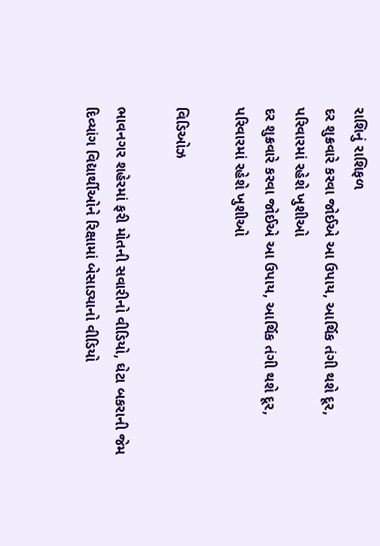રાશિનું રાશિફળ
દર શુક્રવારે કરવા જોઈએ આ ઉપાય, આર્થિક તંગી થશે દૂર, પરિવારમાં રહેશે ખુશીઓ
દર શુક્રવારે કરવા જોઈએ આ ઉપાય, આર્થિક તંગી થશે દૂર, પરિવારમાં રહેશે ખુશીઓ

વિડિઓઝ

ભાવનગર શહેરમાં ફરી મોતની સવારીનો વીડિયો, ઘેટા બકરાની જેમ દિવ્યાંગ વિદ્યાર્થીઓને રિક્ષામાં બેસાડ્યાનો વીડિયો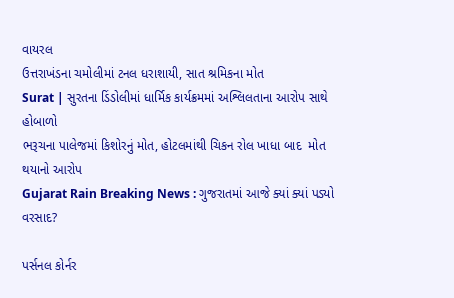વાયરલ
ઉત્તરાખંડના ચમોલીમાં ટનલ ધરાશાયી, સાત શ્રમિકના મોત
Surat | સુરતના ડિંડોલીમાં ધાર્મિક કાર્યક્રમમાં અશ્લિલતાના આરોપ સાથે હોબાળો
ભરૂચના પાલેજમાં કિશોરનું મોત, હોટલમાંથી ચિકન રોલ ખાધા બાદ  મોત થયાનો આરોપ
Gujarat Rain Breaking News : ગુજરાતમાં આજે ક્યાં ક્યાં પડ્યો વરસાદ?

પર્સનલ કોર્નર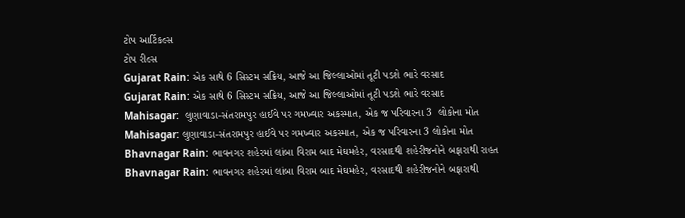ટોપ આર્ટિકલ્સ
ટોપ રીલ્સ
Gujarat Rain: એક સાથે 6 સિસ્ટમ સક્રિય, આજે આ જિલ્લાઓમાં તૂટી પડશે ભારે વરસાદ
Gujarat Rain: એક સાથે 6 સિસ્ટમ સક્રિય, આજે આ જિલ્લાઓમાં તૂટી પડશે ભારે વરસાદ
Mahisagar:  લુણાવાડા-સંતરામપુર હાઈવે પર ગમખ્વાર અકસ્માત, એક જ પરિવારના 3  લોકોના મોત
Mahisagar: લુણાવાડા-સંતરામપુર હાઈવે પર ગમખ્વાર અકસ્માત, એક જ પરિવારના 3 લોકોના મોત
Bhavnagar Rain: ભાવનગર શહેરમાં લાંબા વિરામ બાદ મેઘમહેર, વરસાદથી શહેરીજનોને બફારાથી રાહત
Bhavnagar Rain: ભાવનગર શહેરમાં લાંબા વિરામ બાદ મેઘમહેર, વરસાદથી શહેરીજનોને બફારાથી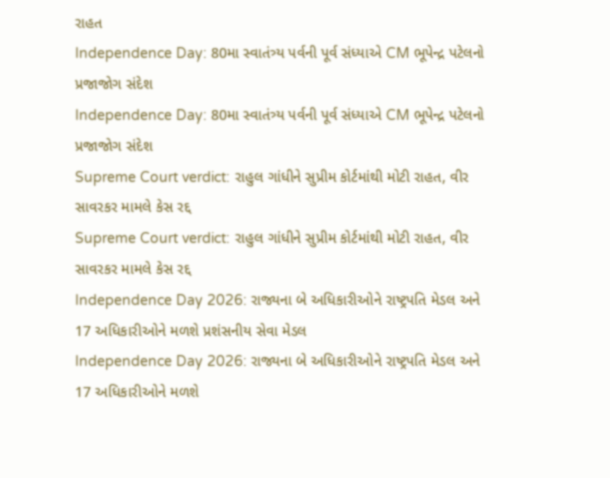રાહત
Independence Day: 80મા સ્વાતંત્ર્ય પર્વની પૂર્વ સંધ્યાએ CM ભૂપેન્દ્ર પટેલનો પ્રજાજોગ સંદેશ
Independence Day: 80મા સ્વાતંત્ર્ય પર્વની પૂર્વ સંધ્યાએ CM ભૂપેન્દ્ર પટેલનો પ્રજાજોગ સંદેશ
Supreme Court verdict: રાહુલ ગાંધીને સુપ્રીમ કોર્ટમાંથી મોટી રાહત, વીર સાવરકર મામલે કેસ રદ્દ
Supreme Court verdict: રાહુલ ગાંધીને સુપ્રીમ કોર્ટમાંથી મોટી રાહત, વીર સાવરકર મામલે કેસ રદ્દ
Independence Day 2026: રાજ્યના બે અધિકારીઓને રાષ્ટ્રપતિ મેડલ અને 17 અધિકારીઓને મળશે પ્રશંસનીય સેવા મેડલ
Independence Day 2026: રાજ્યના બે અધિકારીઓને રાષ્ટ્રપતિ મેડલ અને 17 અધિકારીઓને મળશે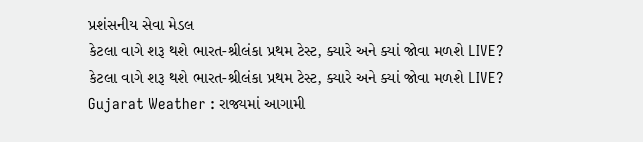પ્રશંસનીય સેવા મેડલ
કેટલા વાગે શરૂ થશે ભારત-શ્રીલંકા પ્રથમ ટેસ્ટ, ક્યારે અને ક્યાં જોવા મળશે LIVE?
કેટલા વાગે શરૂ થશે ભારત-શ્રીલંકા પ્રથમ ટેસ્ટ, ક્યારે અને ક્યાં જોવા મળશે LIVE?
Gujarat Weather : રાજ્યમાં આગામી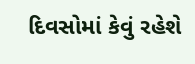દિવસોમાં કેવું રહેશે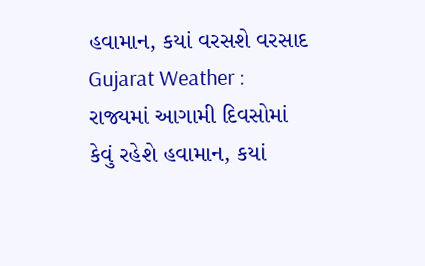હવામાન, કયાં વરસશે વરસાદ
Gujarat Weather : રાજ્યમાં આગામી દિવસોમાં કેવું રહેશે હવામાન, કયાં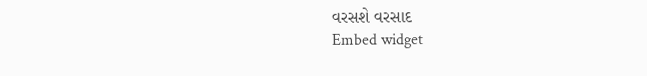વરસશે વરસાદ
Embed widget